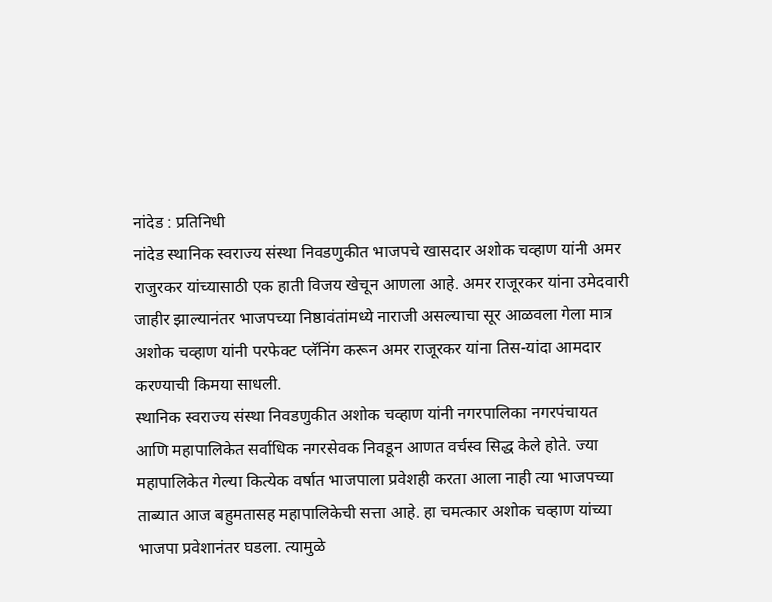नांदेड : प्रतिनिधी
नांदेड स्थानिक स्वराज्य संस्था निवडणुकीत भाजपचे खासदार अशोक चव्हाण यांनी अमर राजुरकर यांच्यासाठी एक हाती विजय खेचून आणला आहे. अमर राजूरकर यांना उमेदवारी जाहीर झाल्यानंतर भाजपच्या निष्ठावंतांमध्ये नाराजी असल्याचा सूर आळवला गेला मात्र अशोक चव्हाण यांनी परफेक्ट प्लॅनिंग करून अमर राजूरकर यांना तिस-यांदा आमदार करण्याची किमया साधली.
स्थानिक स्वराज्य संस्था निवडणुकीत अशोक चव्हाण यांनी नगरपालिका नगरपंचायत आणि महापालिकेत सर्वाधिक नगरसेवक निवडून आणत वर्चस्व सिद्ध केले होते. ज्या महापालिकेत गेल्या कित्येक वर्षात भाजपाला प्रवेशही करता आला नाही त्या भाजपच्या ताब्यात आज बहुमतासह महापालिकेची सत्ता आहे. हा चमत्कार अशोक चव्हाण यांच्या भाजपा प्रवेशानंतर घडला. त्यामुळे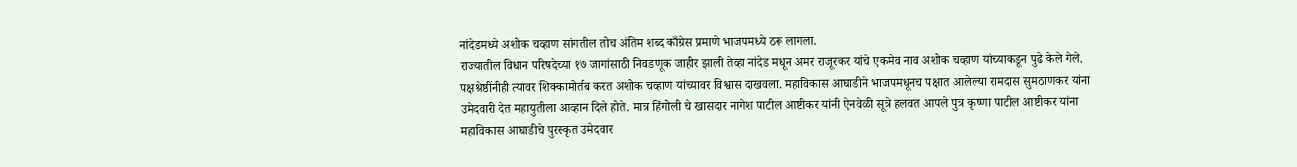नांदेडमध्ये अशोक चव्हाण सांगतील तोच अंतिम शब्द काँग्रेस प्रमाणे भाजपमध्ये ठरू लागला.
राज्यातील विधान परिषदेच्या १७ जागांसाठी निवडणूक जाहीर झाली तेव्हा नांदेड मधून अमर राजूरकर यांचे एकमेव नाव अशोक चव्हाण यांच्याकडून पुढे केले गेले. पक्षश्रेष्ठींनीही त्यावर शिक्कामोर्तब करत अशोक चव्हाण यांच्यावर विश्वास दाखवला. महाविकास आघाडीने भाजपमधूनच पक्षात आलेल्या रामदास सुमठाणकर यांना उमेदवारी देत महायुतीला आव्हान दिले होते. मात्र हिंगोली चे खासदार नागेश पाटील आष्टीकर यांनी ऐनवेळी सूत्रे हलवत आपले पुत्र कृष्णा पाटील आष्टीकर यांना महाविकास आघाडीचे पुरस्कृत उमेदवार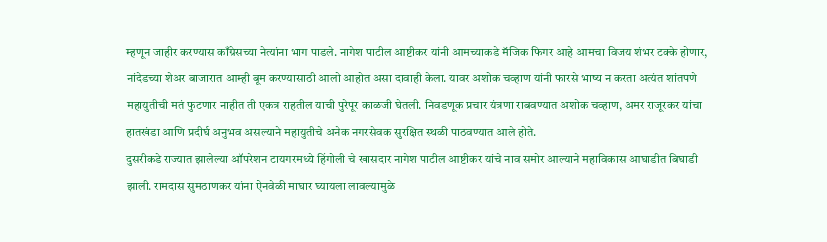म्हणून जाहीर करण्यास काँग्रेसच्या नेत्यांना भाग पाडले. नागेश पाटील आष्टीकर यांनी आमच्याकडे मॅजिक फिगर आहे आमचा विजय शंभर टक्के होणार, नांदेडच्या शेअर बाजारात आम्ही बूम करण्यासाठी आलो आहोत असा दावाही केला. यावर अशोक चव्हाण यांनी फारसे भाष्य न करता अत्यंत शांतपणे महायुतीची मतं फुटणार नाहीत ती एकत्र राहतील याची पुरेपूर काळजी घेतली. निवडणूक प्रचार यंत्रणा राबवण्यात अशोक चव्हाण, अमर राजूरकर यांचा हातखंडा आणि प्रदीर्घ अनुभव असल्याने महायुतीचे अनेक नगरसेवक सुरक्षित स्थळी पाठवण्यात आले होते.
दुसरीकडे राज्यात झालेल्या ऑपरेशन टायगरमध्ये हिंगोली चे खासदार नागेश पाटील आष्टीकर यांचे नाव समोर आल्याने महाविकास आघाडीत बिघाडी झाली. रामदास सुमठाणकर यांना ऐनवेळी माघार घ्यायला लावल्यामुळे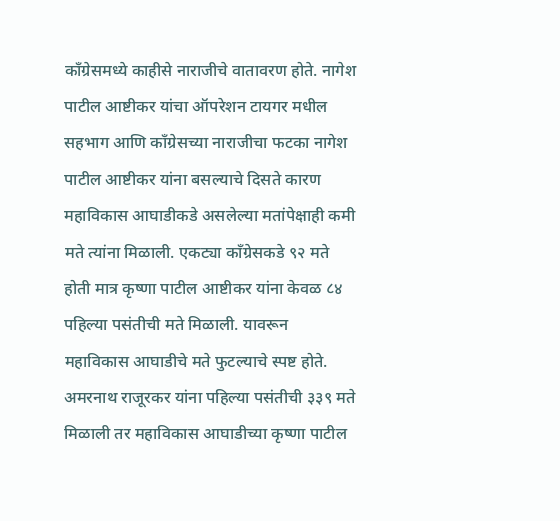काँग्रेसमध्ये काहीसे नाराजीचे वातावरण होते. नागेश पाटील आष्टीकर यांचा ऑपरेशन टायगर मधील सहभाग आणि काँग्रेसच्या नाराजीचा फटका नागेश पाटील आष्टीकर यांना बसल्याचे दिसते कारण महाविकास आघाडीकडे असलेल्या मतांपेक्षाही कमी मते त्यांना मिळाली. एकट्या काँग्रेसकडे ९२ मते होती मात्र कृष्णा पाटील आष्टीकर यांना केवळ ८४ पहिल्या पसंतीची मते मिळाली. यावरून महाविकास आघाडीचे मते फुटल्याचे स्पष्ट होते. अमरनाथ राजूरकर यांना पहिल्या पसंतीची ३३९ मते मिळाली तर महाविकास आघाडीच्या कृष्णा पाटील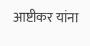आष्टीकर यांना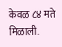केवळ ८४ मते मिळाली.